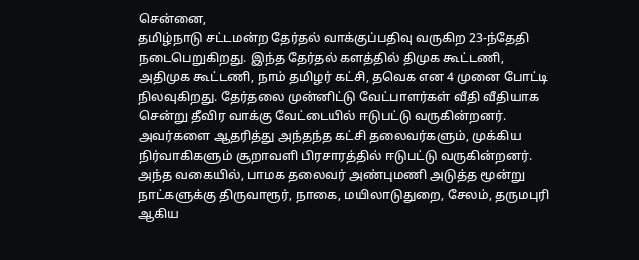சென்னை,
தமிழ்நாடு சட்டமன்ற தேர்தல் வாக்குப்பதிவு வருகிற 23-ந்தேதி நடைபெறுகிறது. இந்த தேர்தல் களத்தில் திமுக கூட்டணி, அதிமுக கூட்டணி, நாம் தமிழர் கட்சி, தவெக என 4 முனை போட்டி நிலவுகிறது. தேர்தலை முன்னிட்டு வேட்பாளர்கள் வீதி வீதியாக சென்று தீவிர வாக்கு வேட்டையில் ஈடுபட்டு வருகின்றனர். அவர்களை ஆதரித்து அந்தந்த கட்சி தலைவர்களும், முக்கிய நிர்வாகிகளும் சூறாவளி பிரசாரத்தில் ஈடுபட்டு வருகின்றனர்.
அந்த வகையில், பாமக தலைவர் அண்புமணி அடுத்த மூன்று நாட்களுக்கு திருவாரூர், நாகை, மயிலாடுதுறை, சேலம், தருமபுரி ஆகிய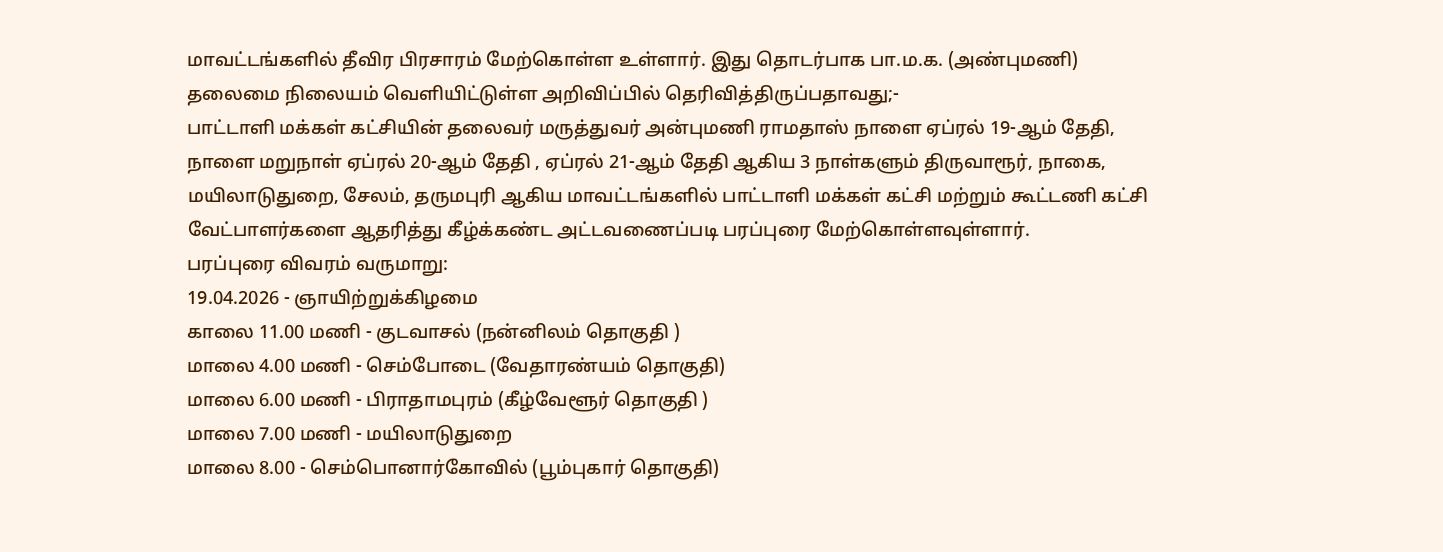மாவட்டங்களில் தீவிர பிரசாரம் மேற்கொள்ள உள்ளார். இது தொடர்பாக பா.ம.க. (அண்புமணி) தலைமை நிலையம் வெளியிட்டுள்ள அறிவிப்பில் தெரிவித்திருப்பதாவது;-
பாட்டாளி மக்கள் கட்சியின் தலைவர் மருத்துவர் அன்புமணி ராமதாஸ் நாளை ஏப்ரல் 19-ஆம் தேதி, நாளை மறுநாள் ஏப்ரல் 20-ஆம் தேதி , ஏப்ரல் 21-ஆம் தேதி ஆகிய 3 நாள்களும் திருவாரூர், நாகை, மயிலாடுதுறை, சேலம், தருமபுரி ஆகிய மாவட்டங்களில் பாட்டாளி மக்கள் கட்சி மற்றும் கூட்டணி கட்சி வேட்பாளர்களை ஆதரித்து கீழ்க்கண்ட அட்டவணைப்படி பரப்புரை மேற்கொள்ளவுள்ளார்.
பரப்புரை விவரம் வருமாறு:
19.04.2026 - ஞாயிற்றுக்கிழமை
காலை 11.00 மணி - குடவாசல் (நன்னிலம் தொகுதி )
மாலை 4.00 மணி - செம்போடை (வேதாரண்யம் தொகுதி)
மாலை 6.00 மணி - பிராதாமபுரம் (கீழ்வேளூர் தொகுதி )
மாலை 7.00 மணி - மயிலாடுதுறை
மாலை 8.00 - செம்பொனார்கோவில் (பூம்புகார் தொகுதி)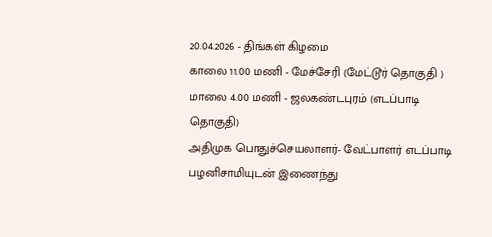20.04.2026 - திங்கள் கிழமை
காலை 11.00 மணி - மேச்சேரி (மேட்டூர் தொகுதி )
மாலை 4.00 மணி - ஜலகண்டபுரம் (எடப்பாடி தொகுதி)
அதிமுக பொதுச்செயலாளர்- வேட்பாளர் எடப்பாடி பழனிசாமியுடன் இணைந்து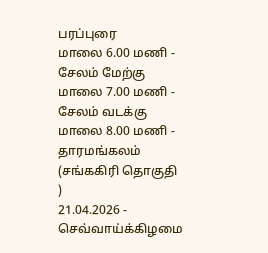பரப்புரை
மாலை 6.00 மணி - சேலம் மேற்கு
மாலை 7.00 மணி - சேலம் வடக்கு
மாலை 8.00 மணி - தாரமங்கலம் (சங்ககிரி தொகுதி )
21.04.2026 - செவ்வாய்க்கிழமை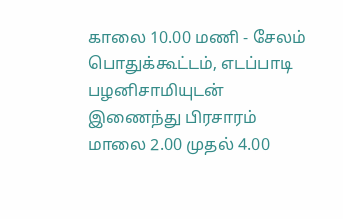காலை 10.00 மணி - சேலம் பொதுக்கூட்டம், எடப்பாடி பழனிசாமியுடன் இணைந்து பிரசாரம்
மாலை 2.00 முதல் 4.00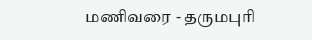மணிவரை - தருமபுரி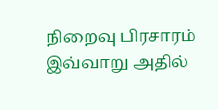நிறைவு பிரசாரம்
இவ்வாறு அதில்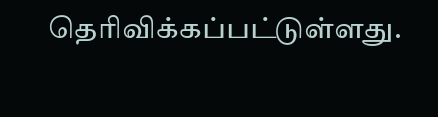தெரிவிக்கப்பட்டுள்ளது.